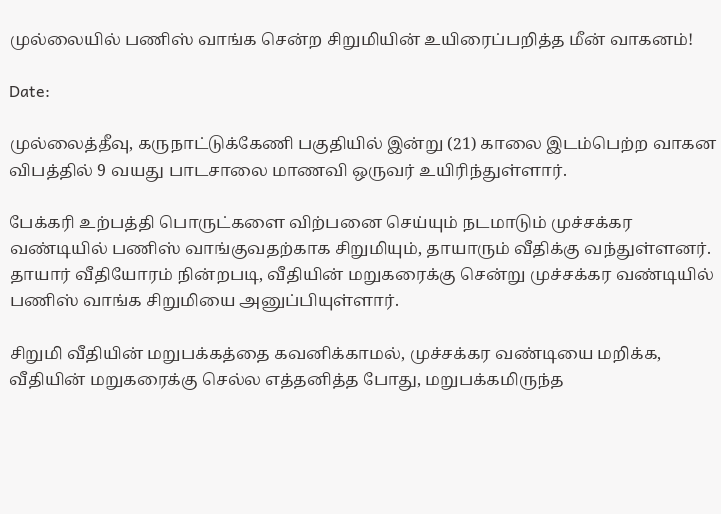முல்லையில் பணிஸ் வாங்க சென்ற சிறுமியின் உயிரைப்பறித்த மீன் வாகனம்!

Date:

முல்லைத்தீவு, கருநாட்டுக்கேணி பகுதியில் இன்று (21) காலை இடம்பெற்ற வாகன விபத்தில் 9 வயது பாடசாலை மாணவி ஒருவர் உயிரிந்துள்ளார்.

பேக்கரி உற்பத்தி பொருட்களை விற்பனை செய்யும் நடமாடும் முச்சக்கர வண்டியில் பணிஸ் வாங்குவதற்காக சிறுமியும், தாயாரும் வீதிக்கு வந்துள்ளனர். தாயார் வீதியோரம் நின்றபடி, வீதியின் மறுகரைக்கு சென்று முச்சக்கர வண்டியில் பணிஸ் வாங்க சிறுமியை அனுப்பியுள்ளார்.

சிறுமி வீதியின் மறுபக்கத்தை கவனிக்காமல், முச்சக்கர வண்டியை மறிக்க, வீதியின் மறுகரைக்கு செல்ல எத்தனித்த போது, மறுபக்கமிருந்த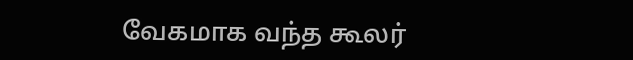வேகமாக வந்த கூலர்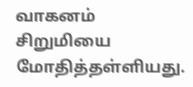வாகனம் சிறுமியை மோதித்தள்ளியது.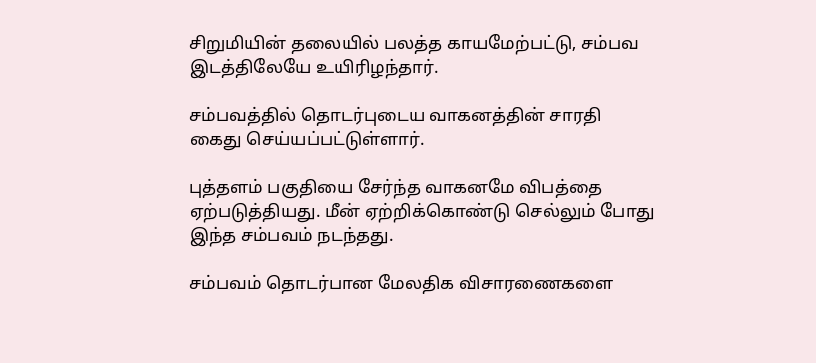சிறுமியின் தலையில் பலத்த காயமேற்பட்டு, சம்பவ இடத்திலேயே உயிரிழந்தார்.

சம்பவத்தில் தொடர்புடைய வாகனத்தின் சாரதி கைது செய்யப்பட்டுள்ளார்.

புத்தளம் பகுதியை சேர்ந்த வாகனமே விபத்தை ஏற்படுத்தியது. மீன் ஏற்றிக்கொண்டு செல்லும் போது இந்த சம்பவம் நடந்தது.

சம்பவம் தொடர்பான மேலதிக விசாரணைகளை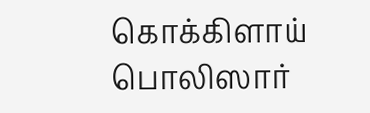கொக்கிளாய் பொலிஸார்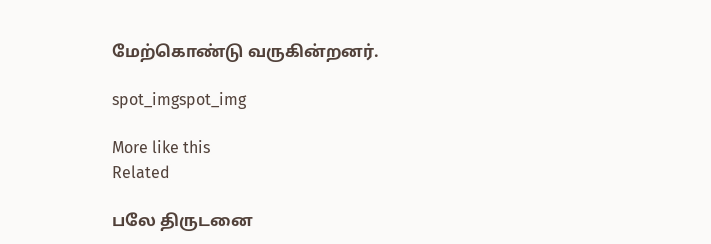மேற்கொண்டு வருகின்றனர்.

spot_imgspot_img

More like this
Related

பலே திருடனை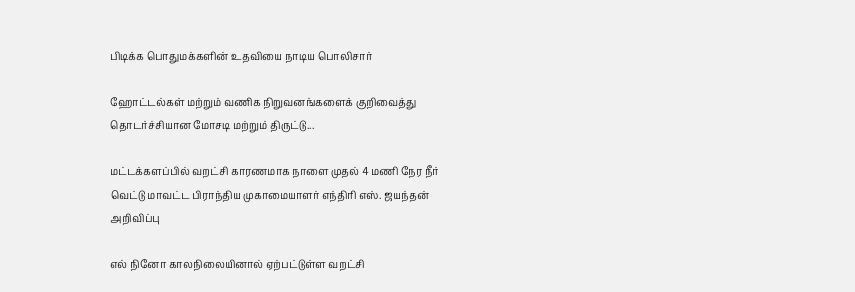பிடிக்க பொதுமக்களின் உதவியை நாடிய பொலிசார்

ஹோட்டல்கள் மற்றும் வணிக நிறுவனங்களைக் குறிவைத்து தொடர்ச்சியான மோசடி மற்றும் திருட்டு...

மட்டக்களப்பில் வறட்சி காரணமாக நாளை முதல் 4 மணி நேர நீர் வெட்டு மாவட்ட பிராந்திய முகாமையாளர் எந்திரி எஸ். ஜயந்தன் அறிவிப்பு

எல் நினோ காலநிலையினால் ஏற்பட்டுள்ள வறட்சி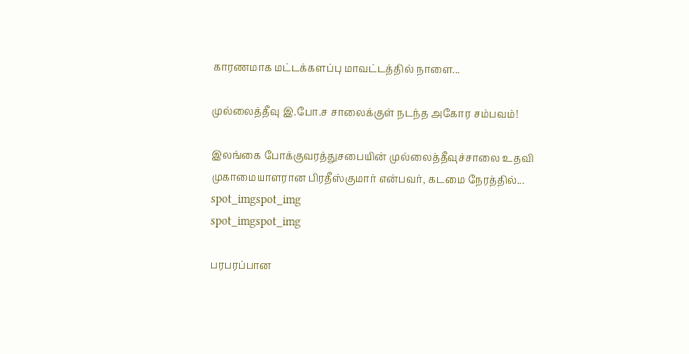காரணமாக மட்டக்களப்பு மாவட்டத்தில் நாளை...

முல்லைத்தீவு இ.போ.ச சாலைக்குள் நடந்த அகோர சம்பவம்!

இலங்கை போக்குவரத்துசபையின் முல்லைத்தீவுச்சாலை உதவி முகாமையாளரான பிரதீஸ்குமார் என்பவர், கடமை நேரத்தில்...
spot_imgspot_img
spot_imgspot_img

பரபரப்பான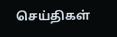செய்திகள்